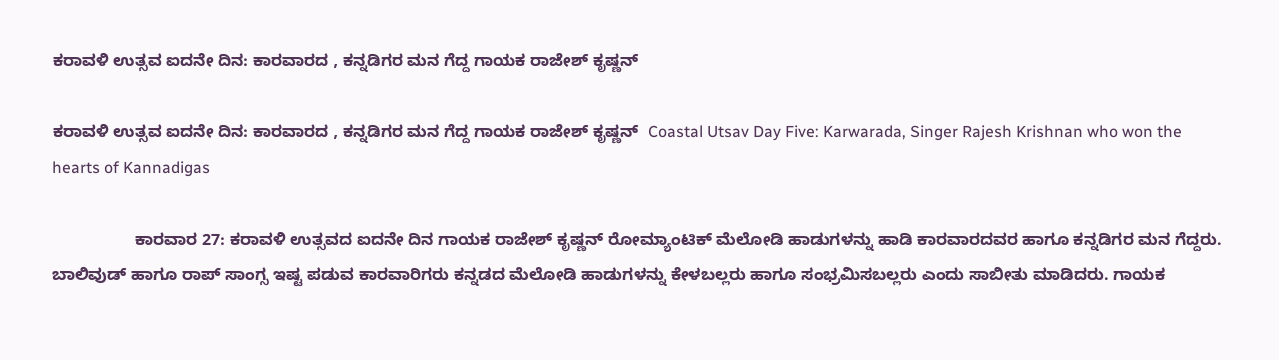ಕರಾವಳಿ ಉತ್ಸವ ಐದನೇ ದಿನ: ಕಾರವಾರದ , ಕನ್ನಡಿಗರ ಮನ ಗೆದ್ದ ಗಾಯಕ ರಾಜೇಶ್ ಕೃಷ್ಣನ್

ಕರಾವಳಿ ಉತ್ಸವ ಐದನೇ ದಿನ: ಕಾರವಾರದ , ಕನ್ನಡಿಗರ ಮನ ಗೆದ್ದ ಗಾಯಕ ರಾಜೇಶ್ ಕೃಷ್ಣನ್  Coastal Utsav Day Five: Karwarada, Singer Rajesh Krishnan who won the hearts of Kannadigas

                  ಕಾರವಾರ 27: ಕರಾವಳಿ ಉತ್ಸವದ ಐದನೇ ದಿನ ಗಾಯಕ ರಾಜೇಶ್ ಕೃಷ್ಣನ್ ರೋಮ್ಯಾಂಟಿಕ್ ಮೆಲೋಡಿ ಹಾಡುಗಳನ್ನು ಹಾಡಿ ಕಾರವಾರದವರ ಹಾಗೂ ಕನ್ನಡಿಗರ ಮನ ಗೆದ್ದರು. ಬಾಲಿವುಡ್ ಹಾಗೂ ರಾಪ್ ಸಾಂಗ್ಸ ಇಷ್ಟ ಪಡುವ ಕಾರವಾರಿಗರು ಕನ್ನಡದ ಮೆಲೋಡಿ ಹಾಡುಗಳನ್ನು ಕೇಳಬಲ್ಲರು ಹಾಗೂ ಸಂಭ್ರಮಿಸಬಲ್ಲರು ಎಂದು ಸಾಬೀತು ಮಾಡಿದರು. ಗಾಯಕ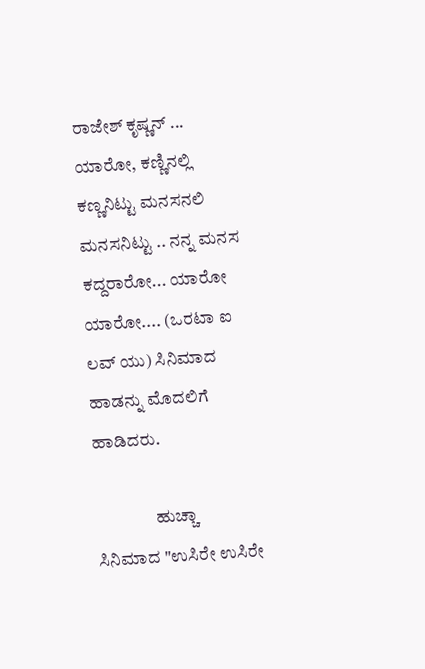ರಾಜೇಶ್ ಕೃಷ್ಣನ್ ... ಯಾರೋ, ಕಣ್ಣಿನಲ್ಲಿ ಕಣ್ಣನಿಟ್ಟು ಮನಸನಲಿ ಮನಸನಿಟ್ಟು .. ನನ್ನ ಮನಸ ಕದ್ದರಾರೋ... ಯಾರೋ ಯಾರೋ.... (ಒರಟಾ ಐ ಲವ್ ಯು) ಸಿನಿಮಾದ ಹಾಡನ್ನು ಮೊದಲಿಗೆ ಹಾಡಿದರು.

                 ಹುಚ್ಚಾ ಸಿನಿಮಾದ "ಉಸಿರೇ ಉಸಿರೇ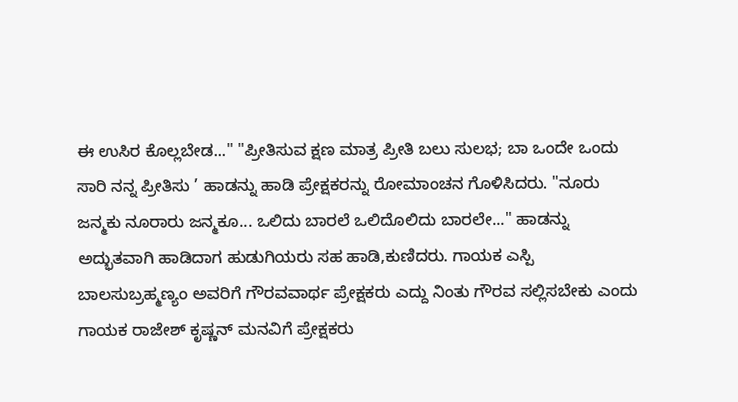ಈ ಉಸಿರ ಕೊಲ್ಲಬೇಡ..." "ಪ್ರೀತಿಸುವ ಕ್ಷಣ ಮಾತ್ರ ಪ್ರೀತಿ ಬಲು ಸುಲಭ; ಬಾ ಒಂದೇ ಒಂದು ಸಾರಿ ನನ್ನ ಪ್ರೀತಿಸು ’ ಹಾಡನ್ನು ಹಾಡಿ ಪ್ರೇಕ್ಷಕರನ್ನು ರೋಮಾಂಚನ ಗೊಳಿಸಿದರು. "ನೂರು ಜನ್ಮಕು ನೂರಾರು ಜನ್ಮಕೂ... ಒಲಿದು ಬಾರಲೆ ಒಲಿದೊಲಿದು ಬಾರಲೇ..." ಹಾಡನ್ನು ಅದ್ಭುತವಾಗಿ ಹಾಡಿದಾಗ ಹುಡುಗಿಯರು ಸಹ ಹಾಡಿ,ಕುಣಿದರು. ಗಾಯಕ ಎಸ್ಪಿ ಬಾಲಸುಬ್ರಹ್ಮಣ್ಯಂ ಅವರಿಗೆ ಗೌರವವಾರ್ಥ ಪ್ರೇಕ್ಷಕರು ಎದ್ದು ನಿಂತು ಗೌರವ ಸಲ್ಲಿಸಬೇಕು ಎಂದು ಗಾಯಕ ರಾಜೇಶ್ ಕೃಷ್ಣನ್ ಮನವಿಗೆ ಪ್ರೇಕ್ಷಕರು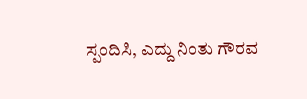ಸ್ಪಂದಿಸಿ, ಎದ್ದು ನಿಂತು ಗೌರವ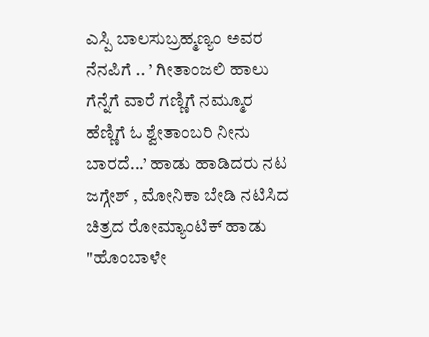ಎಸ್ಪಿ ಬಾಲಸುಬ್ರಹ್ಮಣ್ಯಂ ಅವರ ನೆನಪಿಗೆ .. ’ ಗೀತಾಂಜಲಿ ಹಾಲು ಗೆನ್ನೆಗೆ ವಾರೆ ಗಣ್ಣಿಗೆ ನಮ್ಮೂರ ಹೆಣ್ಣಿಗೆ ಓ ಶ್ವೇತಾಂಬರಿ ನೀನು ಬಾರದೆ...’ ಹಾಡು ಹಾಡಿದರು ನಟ ಜಗ್ಗೇಶ್ , ಮೋನಿಕಾ ಬೇಡಿ ನಟಿಸಿದ ಚಿತ್ರದ ರೋಮ್ಯಾಂಟಿಕ್ ಹಾಡು "ಹೊಂಬಾಳೇ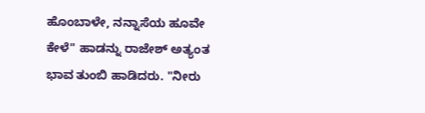ಹೊಂಬಾಳೇ, ನನ್ನಾಸೆಯ ಹೂವೇ ಕೇಳೆ" ಹಾಡನ್ನು ರಾಜೇಶ್ ಅತ್ಯಂತ ಭಾವ ತುಂಬಿ ಹಾಡಿದರು. "ನೀರು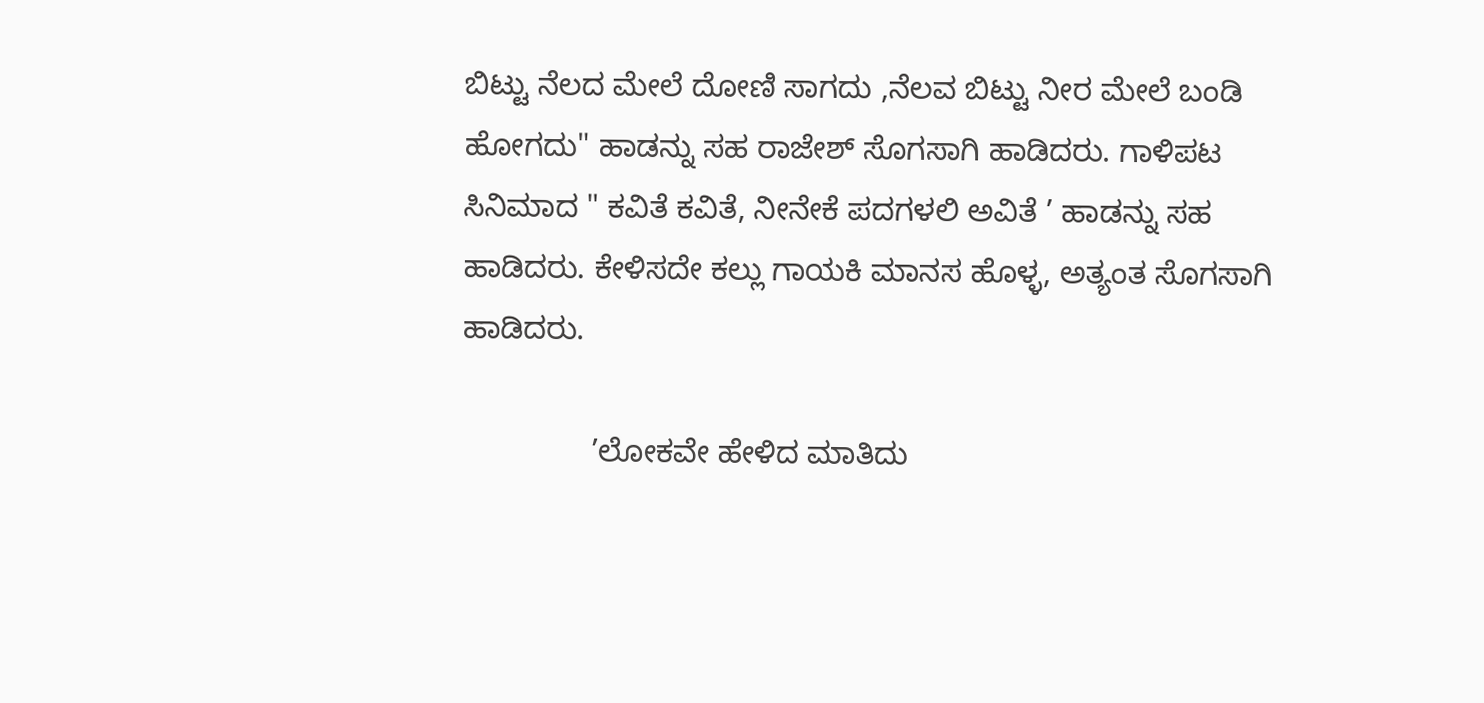ಬಿಟ್ಟು ನೆಲದ ಮೇಲೆ ದೋಣಿ ಸಾಗದು ,ನೆಲವ ಬಿಟ್ಟು ನೀರ ಮೇಲೆ ಬಂಡಿ ಹೋಗದು" ಹಾಡನ್ನು ಸಹ ರಾಜೇಶ್ ಸೊಗಸಾಗಿ ಹಾಡಿದರು. ಗಾಳಿಪಟ ಸಿನಿಮಾದ " ಕವಿತೆ ಕವಿತೆ, ನೀನೇಕೆ ಪದಗಳಲಿ ಅವಿತೆ ’ ಹಾಡನ್ನು ಸಹ ಹಾಡಿದರು. ಕೇಳಿಸದೇ ಕಲ್ಲು ಗಾಯಕಿ ಮಾನಸ ಹೊಳ್ಳ, ಅತ್ಯಂತ ಸೊಗಸಾಗಿ ಹಾಡಿದರು.

               ’ಲೋಕವೇ ಹೇಳಿದ ಮಾತಿದು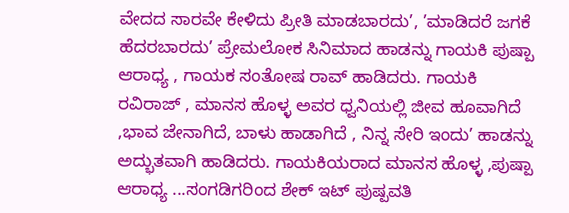ವೇದದ ಸಾರವೇ ಕೇಳಿದು ಪ್ರೀತಿ ಮಾಡಬಾರದು’, ’ಮಾಡಿದರೆ ಜಗಕೆ ಹೆದರಬಾರದು’ ಪ್ರೇಮಲೋಕ ಸಿನಿಮಾದ ಹಾಡನ್ನು ಗಾಯಕಿ ಪುಷ್ಪಾ ಆರಾಧ್ಯ , ಗಾಯಕ ಸಂತೋಷ ರಾವ್ ಹಾಡಿದರು. ಗಾಯಕಿ ರವಿರಾಜ್ , ಮಾನಸ ಹೊಳ್ಳ ಅವರ ಧ್ವನಿಯಲ್ಲಿ ಜೀವ ಹೂವಾಗಿದೆ ,ಭಾವ ಜೇನಾಗಿದೆ, ಬಾಳು ಹಾಡಾಗಿದೆ , ನಿನ್ನ ಸೇರಿ ಇಂದು’ ಹಾಡನ್ನು ಅದ್ಭುತವಾಗಿ ಹಾಡಿದರು. ಗಾಯಕಿಯರಾದ ಮಾನಸ ಹೊಳ್ಳ ,ಪುಷ್ಪಾ ಆರಾಧ್ಯ ...ಸಂಗಡಿಗರಿಂದ ಶೇಕ್ ಇಟ್ ಪುಷ್ಪವತಿ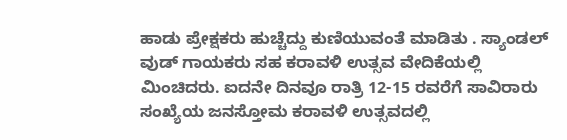ಹಾಡು ಪ್ರೇಕ್ಷಕರು ಹುಚ್ಚೆದ್ದು ಕುಣಿಯುವಂತೆ ಮಾಡಿತು . ಸ್ಯಾಂಡಲ್ ವುಡ್ ಗಾಯಕರು ಸಹ ಕರಾವಳಿ ಉತ್ಸವ ವೇದಿಕೆಯಲ್ಲಿ ಮಿಂಚಿದರು. ಐದನೇ ದಿನವೂ ರಾತ್ರಿ 12-15 ರವರೆಗೆ ಸಾವಿರಾರು ಸಂಖ್ಯೆಯ ಜನಸ್ತೋಮ ಕರಾವಳಿ ಉತ್ಸವದಲ್ಲಿ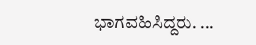ಭಾಗವಹಿಸಿದ್ದರು. ...